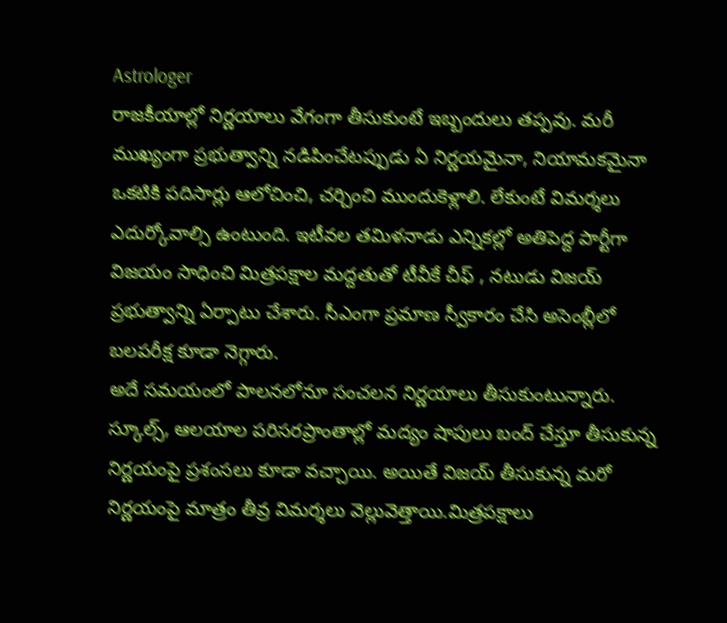Astrologer
రాజకీయాల్లో నిర్ణయాలు వేగంగా తీసుకుంటే ఇబ్బందులు తప్పవు. మరీ ముఖ్యంగా ప్రభుత్వాన్ని నడిపించేటప్పుడు ఏ నిర్ణయమైనా, నియామకమైనా ఒకటికి పదిసార్లు ఆలోచించి, చర్చించి ముందుకెళ్లాలి. లేకుంటే విమర్శలు ఎదుర్కోవాల్సి ఉంటుంది. ఇటీవల తమిళనాడు ఎన్నికల్లో అతిపెద్ద పార్టీగా విజయం సాధించి మిత్రపక్షాల మద్దతుతో టీవీకే చీఫ్ , నటుడు విజయ్ ప్రభుత్వాన్ని ఏర్పాటు చేశారు. సీఎంగా ప్రమాణ స్వీకారం చేసి అసెంబ్లీలో బలపరీక్ష కూడా నెగ్గారు.
అదే సమయంలో పాలనలోనూ సంచలన నిర్ణయాలు తీసుకుంటున్నారు. స్కూల్స్, ఆలయాల పరిసరప్రాంతాల్లో మద్యం షాపులు బంద్ చేస్తూ తీసుకున్న నిర్ణయంపై ప్రశంసలు కూడా వచ్చాయి. అయితే విజయ్ తీసుకున్న మరో నిర్ణయంపై మాత్రం తీవ్ర విమర్శలు వెల్లువెత్తాయి.మిత్రపక్షాలు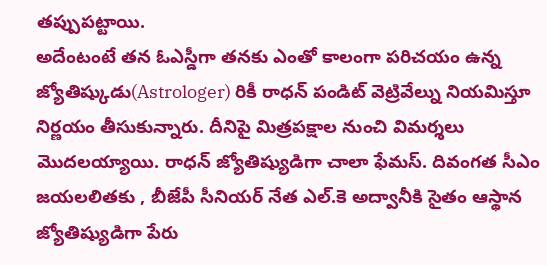తప్పుపట్టాయి.
అదేంటంటే తన ఓఎస్డీగా తనకు ఎంతో కాలంగా పరిచయం ఉన్న జ్యోతిష్కుడు(Astrologer) రికీ రాధన్ పండిట్ వెట్రివేల్ను నియమిస్తూ నిర్ణయం తీసుకున్నారు. దీనిపై మిత్రపక్షాల నుంచి విమర్శలు మొదలయ్యాయి. రాధన్ జ్యోతిష్యుడిగా చాలా ఫేమస్. దివంగత సీఎం జయలలితకు , బీజేపీ సీనియర్ నేత ఎల్.కె అద్వానీకి సైతం ఆస్థాన జ్యోతిష్యుడిగా పేరు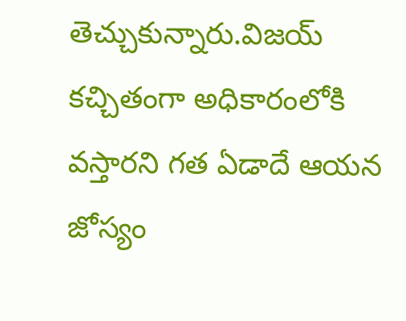తెచ్చుకున్నారు.విజయ్ కచ్చితంగా అధికారంలోకి వస్తారని గత ఏడాదే ఆయన జోస్యం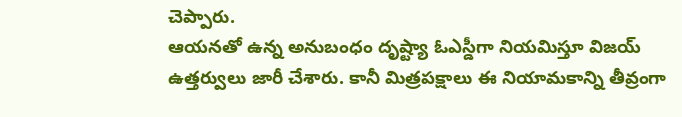చెప్పారు.
ఆయనతో ఉన్న అనుబంధం దృష్ట్యా ఓఎస్డీగా నియమిస్తూ విజయ్ ఉత్తర్వులు జారీ చేశారు. కానీ మిత్రపక్షాలు ఈ నియామకాన్ని తీవ్రంగా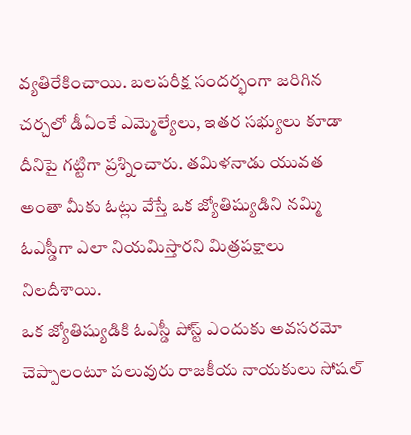వ్యతిరేకించాయి. బలపరీక్ష సందర్భంగా జరిగిన చర్చలో డీఏంకే ఎమ్మెల్యేలు, ఇతర సభ్యులు కూడా దీనిపై గట్టిగా ప్రశ్నించారు. తమిళనాడు యువత అంతా మీకు ఓట్లు వేస్తే ఒక జ్యోతిష్యుడిని నమ్మి ఓఎస్డీగా ఎలా నియమిస్తారని మిత్రపక్షాలు నిలదీశాయి.
ఒక జ్యోతిష్యుడికి ఓఎస్డీ పోస్ట్ ఎందుకు అవసరమో చెప్పాలంటూ పలువురు రాజకీయ నాయకులు సోషల్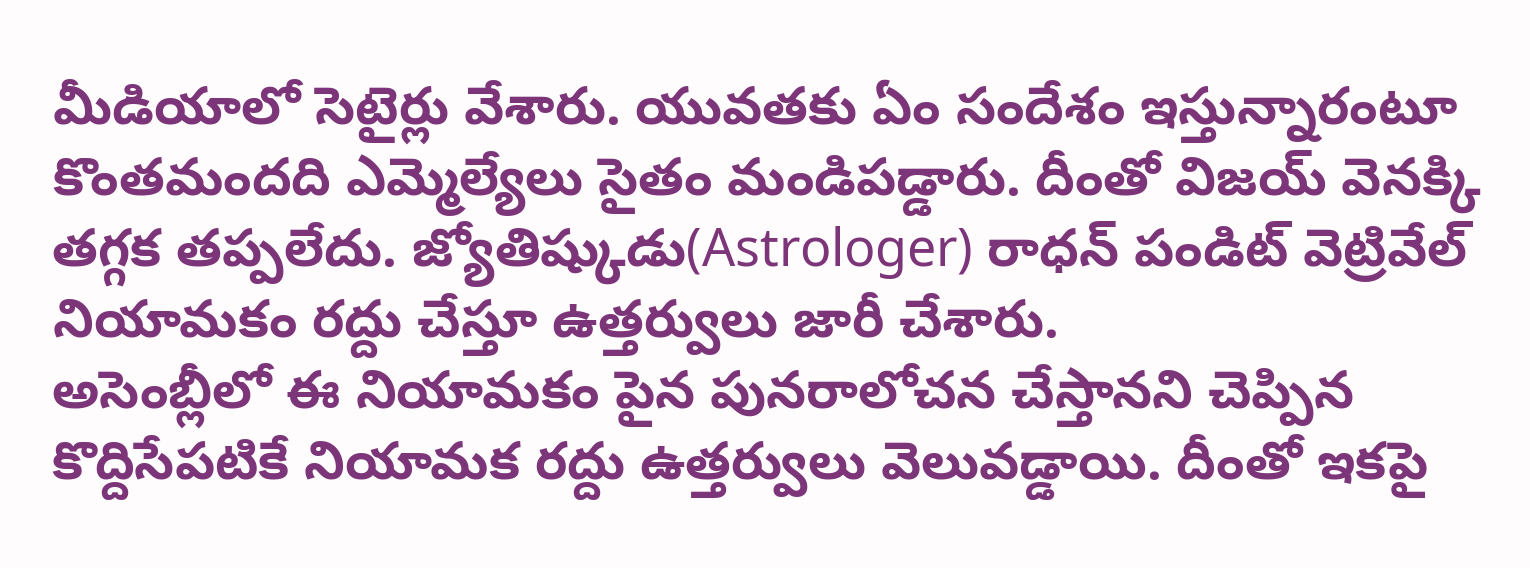మీడియాలో సెటైర్లు వేశారు. యువతకు ఏం సందేశం ఇస్తున్నారంటూ కొంతమందది ఎమ్మెల్యేలు సైతం మండిపడ్డారు. దీంతో విజయ్ వెనక్కి తగ్గక తప్పలేదు. జ్యోతిష్కుడు(Astrologer) రాధన్ పండిట్ వెట్రివేల్ నియామకం రద్దు చేస్తూ ఉత్తర్వులు జారీ చేశారు.
అసెంబ్లీలో ఈ నియామకం పైన పునరాలోచన చేస్తానని చెప్పిన కొద్దిసేపటికే నియామక రద్దు ఉత్తర్వులు వెలువడ్డాయి. దీంతో ఇకపై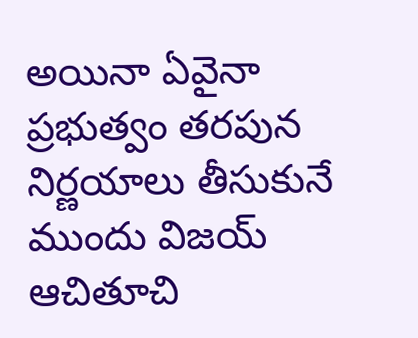అయినా ఏవైనా ప్రభుత్వం తరపున నిర్ణయాలు తీసుకునే ముందు విజయ్ ఆచితూచి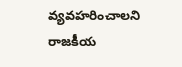వ్యవహరించాలని రాజకీయ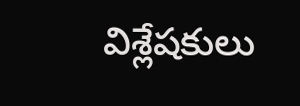విశ్లేషకులు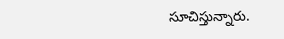సూచిస్తున్నారు.